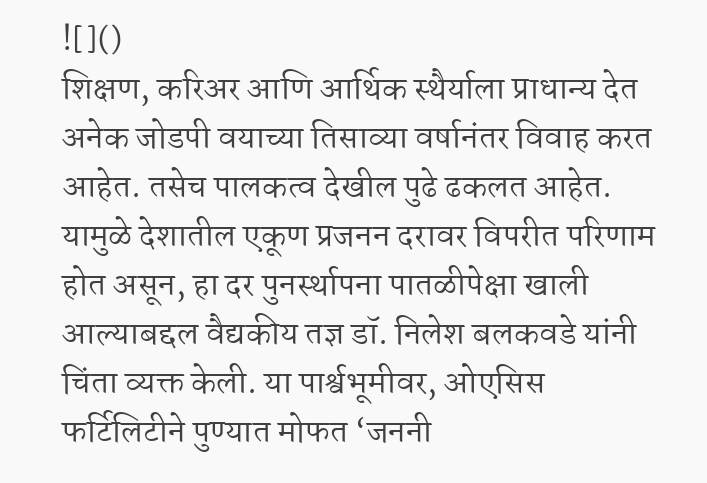![]()
शिक्षण, करिअर आणि आर्थिक स्थैर्याला प्राधान्य देत अनेक जोडपी वयाच्या तिसाव्या वर्षानंतर विवाह करत आहेत. तसेच पालकत्व देखील पुढे ढकलत आहेत. यामुळे देशातील एकूण प्रजनन दरावर विपरीत परिणाम होत असून, हा दर पुनर्स्थापना पातळीपेक्षा खाली आल्याबद्दल वैद्यकीय तज्ञ डॉ. निलेश बलकवडे यांनी चिंता व्यक्त केली. या पार्श्वभूमीवर, ओएसिस फर्टिलिटीने पुण्यात मोफत ‘जननी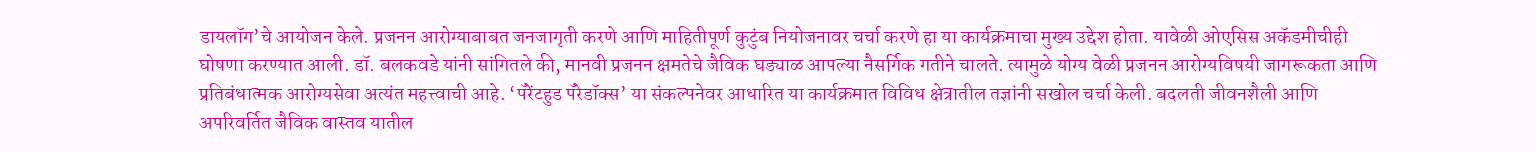डायलॉग’चे आयोजन केले. प्रजनन आरोग्याबाबत जनजागृती करणे आणि माहितीपूर्ण कुटुंब नियोजनावर चर्चा करणे हा या कार्यक्रमाचा मुख्य उद्देश होता. यावेळी ओएसिस अकॅडमीचीही घोषणा करण्यात आली. डॉ. बलकवडे यांनी सांगितले की, मानवी प्रजनन क्षमतेचे जैविक घड्याळ आपल्या नैसर्गिक गतीने चालते. त्यामुळे योग्य वेळी प्रजनन आरोग्यविषयी जागरूकता आणि प्रतिबंधात्मक आरोग्यसेवा अत्यंत महत्त्वाची आहे. ‘पॅरेंटहुड पॅरेडॉक्स’ या संकल्पनेवर आधारित या कार्यक्रमात विविध क्षेत्रातील तज्ञांनी सखोल चर्चा केली. बदलती जीवनशैली आणि अपरिवर्तित जैविक वास्तव यातील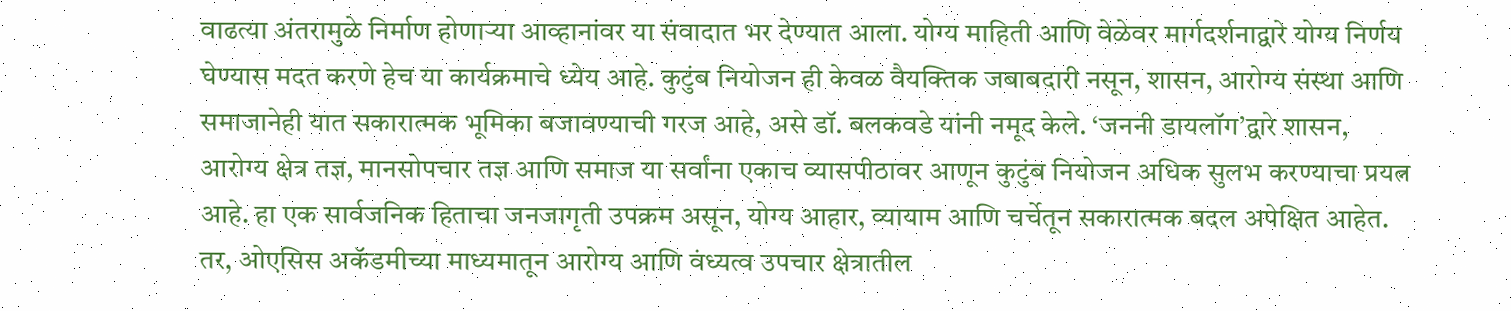वाढत्या अंतरामुळे निर्माण होणाऱ्या आव्हानांवर या संवादात भर देण्यात आला. योग्य माहिती आणि वेळेवर मार्गदर्शनाद्वारे योग्य निर्णय घेण्यास मदत करणे हेच या कार्यक्रमाचे ध्येय आहे. कुटुंब नियोजन ही केवळ वैयक्तिक जबाबदारी नसून, शासन, आरोग्य संस्था आणि समाजानेही यात सकारात्मक भूमिका बजावण्याची गरज आहे, असे डॉ. बलकवडे यांनी नमूद केले. ‘जननी डायलॉग’द्वारे शासन, आरोग्य क्षेत्र तज्ञ, मानसोपचार तज्ञ आणि समाज या सर्वांना एकाच व्यासपीठावर आणून कुटुंब नियोजन अधिक सुलभ करण्याचा प्रयत्न आहे. हा एक सार्वजनिक हिताचा जनजागृती उपक्रम असून, योग्य आहार, व्यायाम आणि चर्चेतून सकारात्मक बदल अपेक्षित आहेत. तर, ओएसिस अकॅडमीच्या माध्यमातून आरोग्य आणि वंध्यत्व उपचार क्षेत्रातील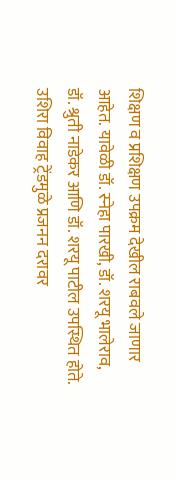शिक्षण व प्रशिक्षण उपक्रम देखील राबवले जाणार आहेत. यावेळी डॉ. स्नेहा पारखी, डॉ. शरयू भालेराव, डॉ. श्रुती नाडेकर आणि डॉ. शरयू पाटील उपस्थित होते.
उशिरा विवाह ट्रेंडमुळे प्रजनन दरावर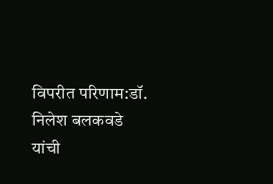विपरीत परिणाम:डॉ. निलेश बलकवडे यांची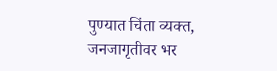पुण्यात चिंता व्यक्त, जनजागृतीवर भर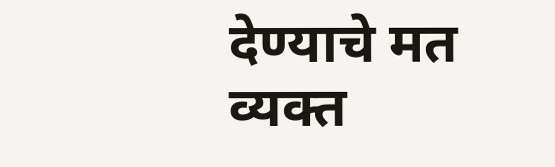देण्याचे मत व्यक्त